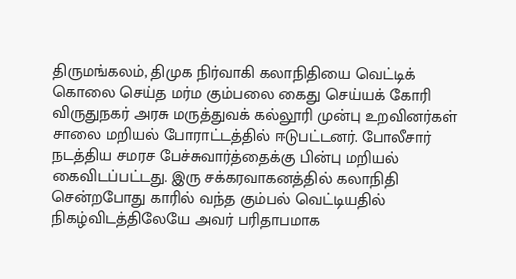திருமங்கலம், திமுக நிர்வாகி கலாநிதியை வெட்டிக் கொலை செய்த மர்ம கும்பலை கைது செய்யக் கோரி விருதுநகர் அரசு மருத்துவக் கல்லூரி முன்பு உறவினர்கள் சாலை மறியல் போராட்டத்தில் ஈடுபட்டனர். போலீசார் நடத்திய சமரச பேச்சுவார்த்தைக்கு பின்பு மறியல் கைவிடப்பட்டது. இரு சக்கரவாகனத்தில் கலாநிதி சென்றபோது காரில் வந்த கும்பல் வெட்டியதில் நிகழ்விடத்திலேயே அவர் பரிதாபமாக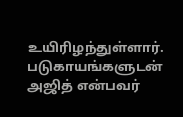உயிரிழந்துள்ளார். படுகாயங்களுடன் அஜித் என்பவர்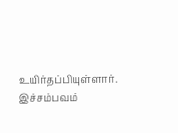உயிர்தப்பியுள்ளார். இச்சம்பவம்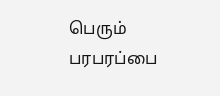பெரும் பரபரப்பை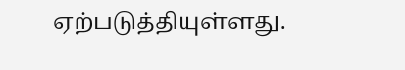ஏற்படுத்தியுள்ளது.